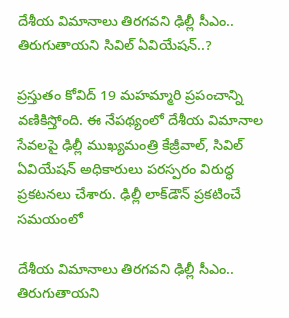దేశీయ విమానాలు తిరగవని ఢిల్లీ సీఎం.. తిరుగుతాయని సివిల్ ఏవియేషన్..?

ప్రస్తుతం కోవిద్ 19 మహమ్మారి ప్రపంచాన్ని వణికిస్తోంది. ఈ నేపథ్యంలో దేశీయ విమానాల సేవలపై ఢిల్లీ ముఖ్యమంత్రి కేజ్రీవాల్, సివిల్ ఏవియేషన్ అధికారులు పరస్పరం విరుద్ధ ప్రకటనలు చేశారు. ఢిల్లీ లాక్‌డౌన్ ప్రకటించే సమయంలో

దేశీయ విమానాలు తిరగవని ఢిల్లీ సీఎం.. తిరుగుతాయని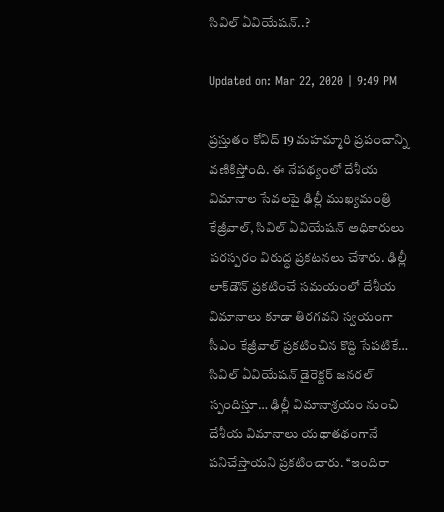సివిల్ ఏవియేషన్..?

Updated on: Mar 22, 2020 | 9:49 PM

ప్రస్తుతం కోవిద్ 19 మహమ్మారి ప్రపంచాన్ని వణికిస్తోంది. ఈ నేపథ్యంలో దేశీయ విమానాల సేవలపై ఢిల్లీ ముఖ్యమంత్రి కేజ్రీవాల్, సివిల్ ఏవియేషన్ అధికారులు పరస్పరం విరుద్ధ ప్రకటనలు చేశారు. ఢిల్లీ లాక్‌డౌన్ ప్రకటించే సమయంలో దేశీయ విమానాలు కూడా తిరగవని స్వయంగా సీఎం కేజ్రీవాల్ ప్రకటించిన కొద్ది సేపటికే… సివిల్ ఏవియేషన్ డైరెక్టర్ జనరల్ స్పందిస్తూ… ఢిల్లీ విమానాశ్రయం నుంచి దేశీయ విమానాలు యథాతథంగానే పనిచేస్తాయని ప్రకటించారు. ‘‘ఇందిరా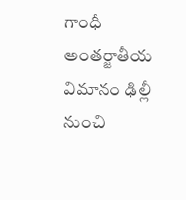గాంధీ అంతర్జాతీయ విమానం ఢిల్లీ నుంచి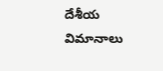దేశీయ విమానాలు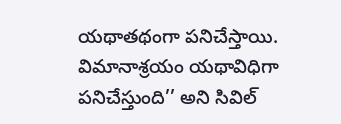యథాతథంగా పనిచేస్తాయి. విమానాశ్రయం యథావిధిగా పనిచేస్తుంది’’ అని సివిల్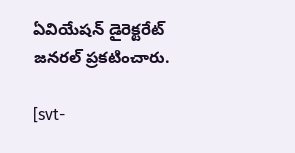ఏవియేషన్ డైరెక్టరేట్ జనరల్ ప్రకటించారు.

[svt-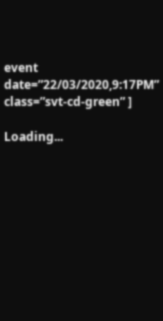event date=”22/03/2020,9:17PM” class=”svt-cd-green” ]

Loading...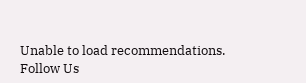Unable to load recommendations.
Follow Us